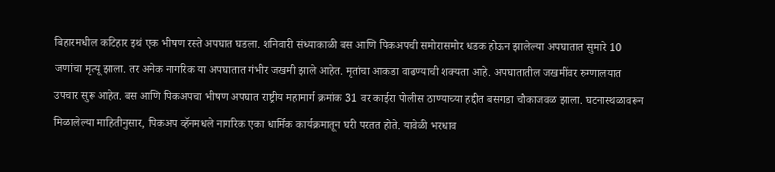बिहारमधील कटिहार इथं एक भीषण रस्ते अपघात घडला. शनिवारी संध्याकाळी बस आणि पिकअपची समोरासमोर धडक होऊन झालेल्या अपघातात सुमारे 10 जणांचा मृत्यू झाला. तर अनेक नागरिक या अपघातात गंभीर जखमी झाले आहेत. मृतांचा आकडा वाढण्याची शक्यता आहे. अपघातातील जखमींवर रुग्णालयात उपचार सुरू आहेत. बस आणि पिकअपचा भीषण अपघात राष्ट्रीय महामार्ग क्रमांक 31 वर काईरा पोलीस ठाण्याच्या हद्दीत बसगडा चौकाजवळ झाला. घटनास्थळावरून मिळालेल्या माहितीनुसार, पिकअप व्हॅनमधले नागरिक एका धार्मिक कार्यक्रमातून घरी परतत होते. यावेळी भरधाव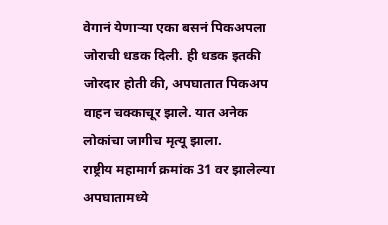वेगानं येणाऱ्या एका बसनं पिकअपला जोराची धडक दिली. ही धडक इतकी जोरदार होती की, अपघातात पिकअप वाहन चक्काचूर झाले. यात अनेक लोकांचा जागीच मृत्यू झाला.
राष्ट्रीय महामार्ग क्रमांक 31 वर झालेल्या अपघातामध्ये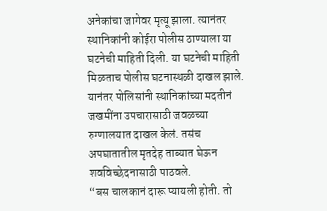अनेकांचा जागेवर मृत्यू झाला. त्यानंतर स्थानिकांनी कोईरा पोलीस ठाण्याला या घटनेची माहिती दिली. या घटनेची माहिती मिळताच पोलीस घटनास्थळी दाखल झाले. यानंतर पोलिसांनी स्थानिकांच्या मदतीनं जखमींना उपचारासाठी जवळच्या रुग्णालयात दाखल केलं. तसंच अपघातातील मृतदेह ताब्यात घेऊन शवविच्छेदनासाठी पाठवले.
“बस चालकानं दारू प्यायली होती. तो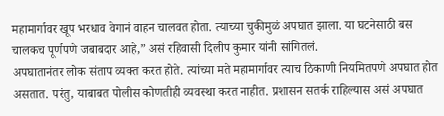महामार्गावर खूप भरधाव वेगानं वाहन चालवत होता. त्याच्या चुकीमुळं अपघात झाला. या घटनेसाठी बस चालकच पूर्णपणे जबाबदार आहे,” असं रहिवासी दिलीप कुमार यांनी सांगितलं.
अपघातानंतर लोक संताप व्यक्त करत होते. त्यांच्या मते महामार्गावर त्याच ठिकाणी नियमितपणे अपघात होत असतात. परंतु, याबाबत पोलीस कोणतीही व्यवस्था करत नाहीत. प्रशासन सतर्क राहिल्यास असं अपघात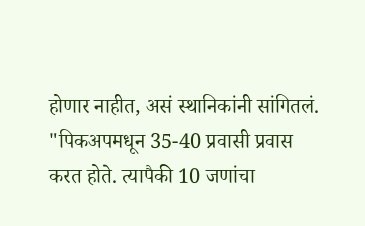होणार नाहीत, असं स्थानिकांनी सांगितलं.
"पिकअपमधून 35-40 प्रवासी प्रवास करत होते. त्यापैकी 10 जणांचा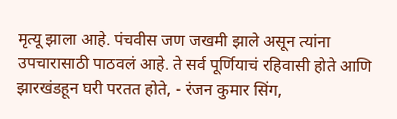मृत्यू झाला आहे. पंचवीस जण जखमी झाले असून त्यांना उपचारासाठी पाठवलं आहे. ते सर्व पूर्णियाचं रहिवासी होते आणि झारखंडहून घरी परतत होते, - रंजन कुमार सिंग,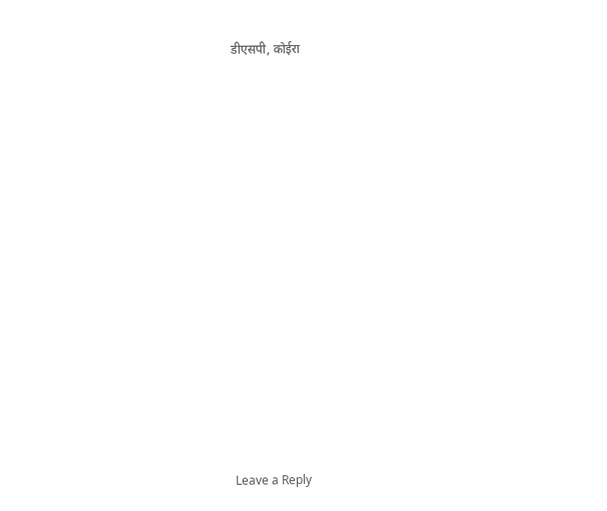डीएसपी, कोईरा
















Leave a Reply